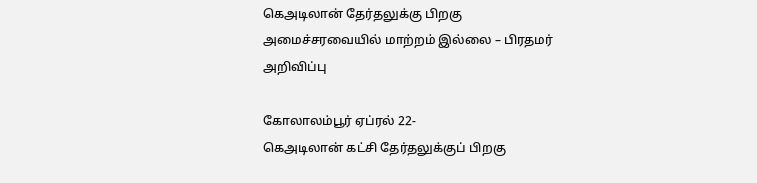கெஅடிலான் தேர்தலுக்கு பிறகு அமைச்சரவையில் மாற்றம் இல்லை – பிரதமர் அறிவிப்பு

கோலாலம்பூர் ஏப்ரல் 22-
கெஅடிலான் கட்சி தேர்தலுக்குப் பிறகு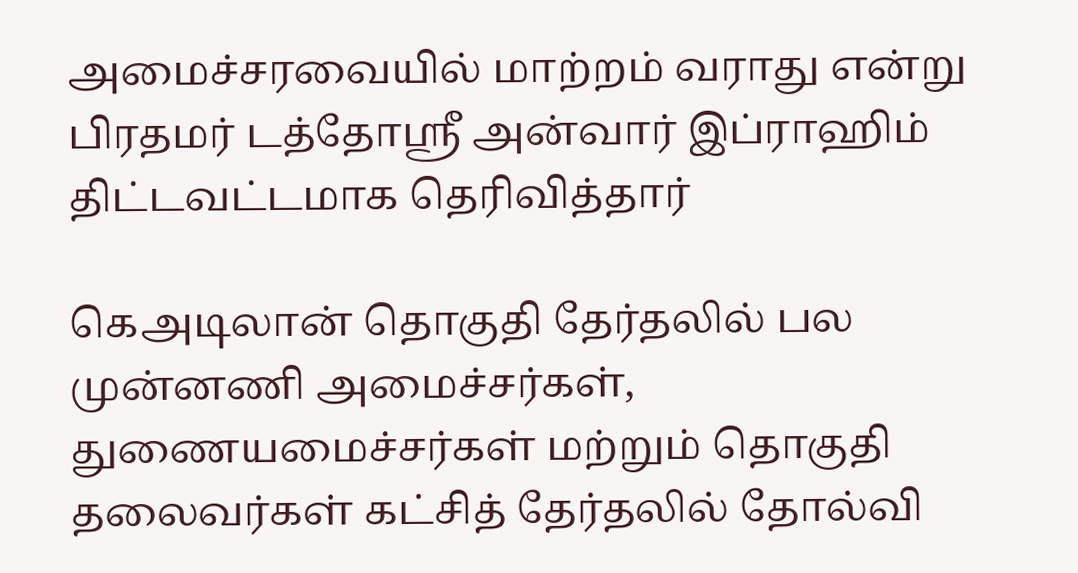அமைச்சரவையில் மாற்றம் வராது என்று பிரதமர் டத்தோஶ்ரீ அன்வார் இப்ராஹிம் திட்டவட்டமாக தெரிவித்தார்

கெஅடிலான் தொகுதி தேர்தலில் பல முன்னணி அமைச்சர்கள், துணையமைச்சர்கள் மற்றும் தொகுதி தலைவர்கள் கட்சித் தேர்தலில் தோல்வி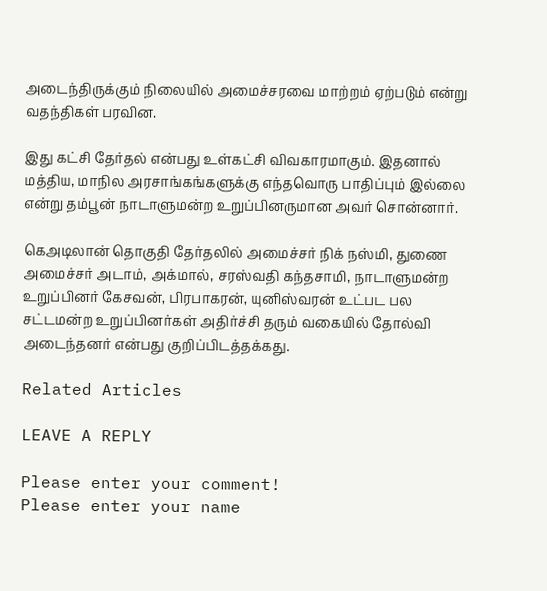அடைந்திருக்கும் நிலையில் அமைச்சரவை மாற்றம் ஏற்படும் என்று வதந்திகள் பரவின.

இது கட்சி தேர்தல் என்பது உள்கட்சி விவகாரமாகும். இதனால் மத்திய, மாநில அரசாங்கங்களுக்கு எந்தவொரு பாதிப்பும் இல்லை என்று தம்பூன் நாடாளுமன்ற உறுப்பினருமான அவர் சொன்னார்.

கெஅடிலான் தொகுதி தேர்தலில் அமைச்சர் நிக் நஸ்மி, துணை அமைச்சர் அடாம், அக்மால், சரஸ்வதி கந்தசாமி, நாடாளுமன்ற உறுப்பினர் கேசவன், பிரபாகரன், யுனிஸ்வரன் உட்பட பல சட்டமன்ற உறுப்பினர்கள் அதிர்ச்சி தரும் வகையில் தோல்வி அடைந்தனர் என்பது குறிப்பிடத்தக்கது.

Related Articles

LEAVE A REPLY

Please enter your comment!
Please enter your name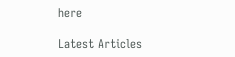here

Latest Articles